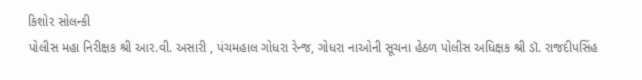કિશોર સોલન્કી
પોલીસ મહા નિરીક્ષક શ્રી આર.વી. અસારી , પંચમહાલ ગોધરા રેન્જ, ગોધરા નાઓની સૂચના હેઠળ પોલીસ અધિક્ષક શ્રી ડૉ. રાજદીપસિંહ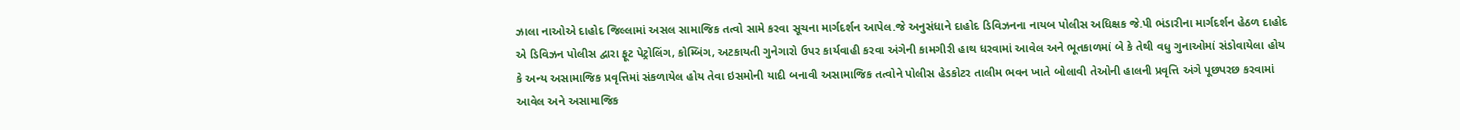ઝાલા નાઓએ દાહોદ જિલ્લામાં અસલ સામાજિક તત્વો સામે કરવા સૂચના માર્ગદર્શન આપેલ.જે અનુસંધાને દાહોદ ડિવિઝનના નાયબ પોલીસ અધિક્ષક જે.પી ભંડારીના માર્ગદર્શન હેઠળ દાહોદ એ ડિવિઝન પોલીસ દ્વારા ફૂટ પેટ્રોલિંગ, કોમ્બિંગ, અટકાયતી ગુનેગારો ઉપર કાર્યવાહી કરવા અંગેની કામગીરી હાથ ધરવામાં આવેલ અને ભૂતકાળમાં બે કે તેથી વધુ ગુનાઓમાં સંડોવાયેલા હોય કે અન્ય અસામાજિક પ્રવૃત્તિમાં સંકળાયેલ હોય તેવા ઇસમોની યાદી બનાવી અસામાજિક તત્વોને પોલીસ હેડકોટર તાલીમ ભવન ખાતે બોલાવી તેઓની હાલની પ્રવૃત્તિ અંગે પૂછપરછ કરવામાં આવેલ અને અસામાજિક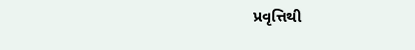પ્રવૃત્તિથી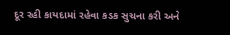દૂર રહી કાયદામાં રહેવા કડક સુચના કરી અને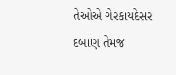તેઓએ ગેરકાયદેસર દબાણ તેમજ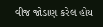વીજ જોડાણ કરેલ હોય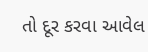તો દૂર કરવા આવેલ